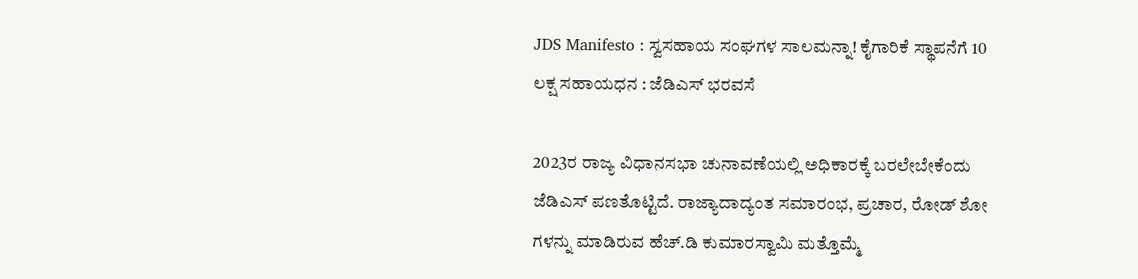JDS Manifesto : ಸ್ವಸಹಾಯ ಸಂಘಗಳ ಸಾಲಮನ್ನಾ! ಕೈಗಾರಿಕೆ ಸ್ಥಾಪನೆಗೆ 10 ಲಕ್ಷ ಸಹಾಯಧನ : ಜೆಡಿಎಸ್‌ ಭರವಸೆ

2023ರ ರಾಜ್ಯ ವಿಧಾನಸಭಾ ಚುನಾವಣೆಯಲ್ಲಿ ಅಧಿಕಾರಕ್ಕೆ ಬರಲೇಬೇಕೆಂದು ಜೆಡಿಎಸ್ ಪಣತೊಟ್ಟಿದೆ. ರಾಜ್ಯಾದಾದ್ಯಂತ ಸಮಾರಂಭ, ಪ್ರಚಾರ, ರೋಡ್ ಶೋ ಗಳನ್ನು ಮಾಡಿರುವ ಹೆಚ್‌.ಡಿ ಕುಮಾರಸ್ವಾಮಿ ಮತ್ತೊಮ್ಮೆ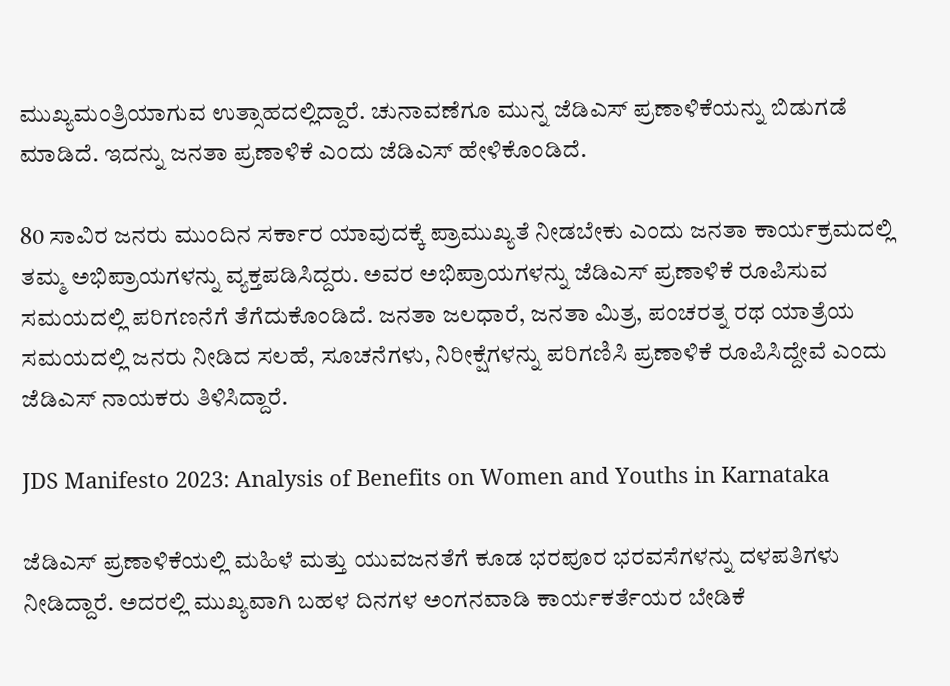ಮುಖ್ಯಮಂತ್ರಿಯಾಗುವ ಉತ್ಸಾಹದಲ್ಲಿದ್ದಾರೆ. ಚುನಾವಣೆಗೂ ಮುನ್ನ ಜೆಡಿಎಸ್ ಪ್ರಣಾಳಿಕೆಯನ್ನು ಬಿಡುಗಡೆ ಮಾಡಿದೆ. ಇದನ್ನು ಜನತಾ ಪ್ರಣಾಳಿಕೆ ಎಂದು ಜೆಡಿಎಸ್ ಹೇಳಿಕೊಂಡಿದೆ.

80 ಸಾವಿರ ಜನರು ಮುಂದಿನ ಸರ್ಕಾರ ಯಾವುದಕ್ಕೆ ಪ್ರಾಮುಖ್ಯತೆ ನೀಡಬೇಕು ಎಂದು ಜನತಾ ಕಾರ್ಯಕ್ರಮದಲ್ಲಿ ತಮ್ಮ ಅಭಿಪ್ರಾಯಗಳನ್ನು ವ್ಯಕ್ತಪಡಿಸಿದ್ದರು. ಅವರ ಅಭಿಪ್ರಾಯಗಳನ್ನು ಜೆಡಿಎಸ್ ಪ್ರಣಾಳಿಕೆ ರೂಪಿಸುವ ಸಮಯದಲ್ಲಿ ಪರಿಗಣನೆಗೆ ತೆಗೆದುಕೊಂಡಿದೆ. ಜನತಾ ಜಲಧಾರೆ, ಜನತಾ ಮಿತ್ರ, ಪಂಚರತ್ನ ರಥ ಯಾತ್ರೆಯ ಸಮಯದಲ್ಲಿ ಜನರು ನೀಡಿದ ಸಲಹೆ, ಸೂಚನೆಗಳು, ನಿರೀಕ್ಷೆಗಳನ್ನು ಪರಿಗಣಿಸಿ ಪ್ರಣಾಳಿಕೆ ರೂಪಿಸಿದ್ದೇವೆ ಎಂದು ಜೆಡಿಎಸ್ ನಾಯಕರು ತಿಳಿಸಿದ್ದಾರೆ.

JDS Manifesto 2023: Analysis of Benefits on Women and Youths in Karnataka

ಜೆಡಿಎಸ್ ಪ್ರಣಾಳಿಕೆಯಲ್ಲಿ ಮಹಿಳೆ ಮತ್ತು ಯುವಜನತೆಗೆ ಕೂಡ ಭರಪೂರ ಭರವಸೆಗಳನ್ನು ದಳಪತಿಗಳು ನೀಡಿದ್ದಾರೆ. ಅದರಲ್ಲಿ ಮುಖ್ಯವಾಗಿ ಬಹಳ ದಿನಗಳ ಅಂಗನವಾಡಿ ಕಾರ್ಯಕರ್ತೆಯರ ಬೇಡಿಕೆ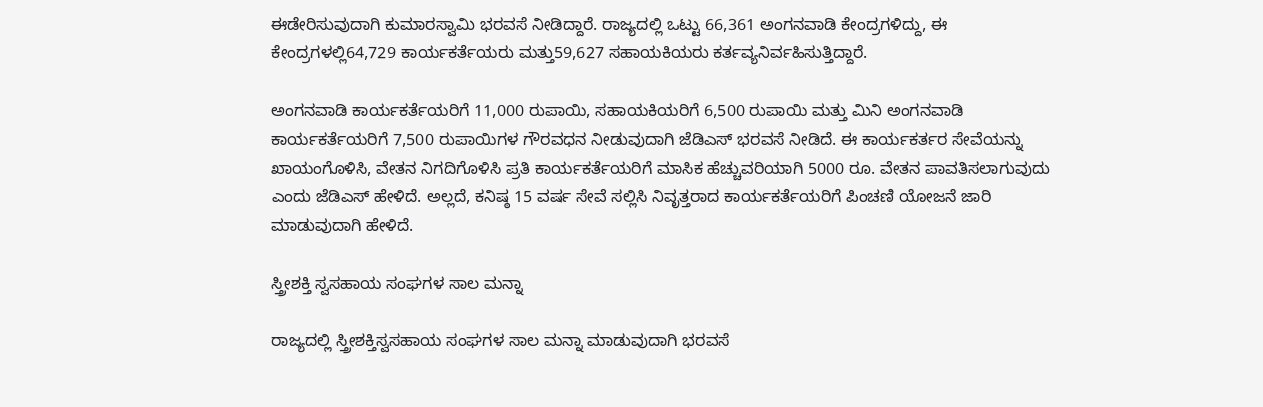ಈಡೇರಿಸುವುದಾಗಿ ಕುಮಾರಸ್ವಾಮಿ ಭರವಸೆ ನೀಡಿದ್ದಾರೆ. ರಾಜ್ಯದಲ್ಲಿ ಒಟ್ಟು 66,361 ಅಂಗನವಾಡಿ ಕೇಂದ್ರಗಳಿದ್ದು, ಈ ಕೇಂದ್ರಗಳಲ್ಲಿ64,729 ಕಾರ್ಯಕರ್ತೆಯರು ಮತ್ತು59,627 ಸಹಾಯಕಿಯರು ಕರ್ತವ್ಯನಿರ್ವಹಿಸುತ್ತಿದ್ದಾರೆ.

ಅಂಗನವಾಡಿ ಕಾರ್ಯಕರ್ತೆಯರಿಗೆ 11,000 ರುಪಾಯಿ, ಸಹಾಯಕಿಯರಿಗೆ 6,500 ರುಪಾಯಿ ಮತ್ತು ಮಿನಿ ಅಂಗನವಾಡಿ ಕಾರ್ಯಕರ್ತೆಯರಿಗೆ 7,500 ರುಪಾಯಿಗಳ ಗೌರವಧನ ನೀಡುವುದಾಗಿ ಜೆಡಿಎಸ್ ಭರವಸೆ ನೀಡಿದೆ. ಈ ಕಾರ್ಯಕರ್ತರ ಸೇವೆಯನ್ನು ಖಾಯಂಗೊಳಿಸಿ, ವೇತನ ನಿಗದಿಗೊಳಿಸಿ ಪ್ರತಿ ಕಾರ್ಯಕರ್ತೆಯರಿಗೆ ಮಾಸಿಕ ಹೆಚ್ಚುವರಿಯಾಗಿ 5000 ರೂ. ವೇತನ ಪಾವತಿಸಲಾಗುವುದು ಎಂದು ಜೆಡಿಎಸ್ ಹೇಳಿದೆ. ಅಲ್ಲದೆ, ಕನಿಷ್ಠ 15 ವರ್ಷ ಸೇವೆ ಸಲ್ಲಿಸಿ ನಿವೃತ್ತರಾದ ಕಾರ್ಯಕರ್ತೆಯರಿಗೆ ಪಿಂಚಣಿ ಯೋಜನೆ ಜಾರಿ ಮಾಡುವುದಾಗಿ ಹೇಳಿದೆ.

ಸ್ತ್ರೀಶಕ್ತಿ ಸ್ವಸಹಾಯ ಸಂಘಗಳ ಸಾಲ ಮನ್ನಾ

ರಾಜ್ಯದಲ್ಲಿ ಸ್ತ್ರೀಶಕ್ತಿಸ್ವಸಹಾಯ ಸಂಘಗಳ ಸಾಲ ಮನ್ನಾ ಮಾಡುವುದಾಗಿ ಭರವಸೆ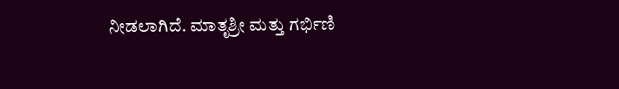ನೀಡಲಾಗಿದೆ. ಮಾತೃಶ್ರೀ ಮತ್ತು ಗರ್ಭಿಣಿ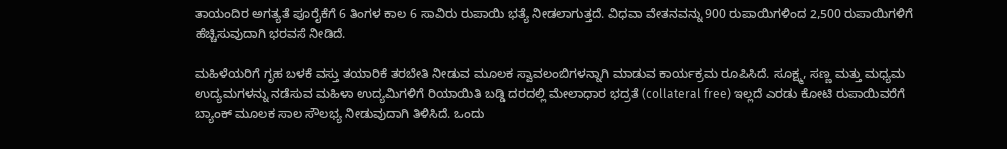ತಾಯಂದಿರ ಅಗತ್ಯತೆ ಪೂರೈಕೆಗೆ 6 ತಿಂಗಳ ಕಾಲ 6 ಸಾವಿರು ರುಪಾಯಿ ಭತ್ಯೆ ನೀಡಲಾಗುತ್ತದೆ. ವಿಧವಾ ವೇತನವನ್ನು 900 ರುಪಾಯಿಗಳಿಂದ 2,500 ರುಪಾಯಿಗಳಿಗೆ ಹೆಚ್ಚಿಸುವುದಾಗಿ ಭರವಸೆ ನೀಡಿದೆ.

ಮಹಿಳೆಯರಿಗೆ ಗೃಹ ಬಳಕೆ ವಸ್ತು ತಯಾರಿಕೆ ತರಬೇತಿ ನೀಡುವ ಮೂಲಕ ಸ್ವಾವಲಂಬಿಗಳನ್ನಾಗಿ ಮಾಡುವ ಕಾರ್ಯಕ್ರಮ ರೂಪಿಸಿದೆ. ಸೂಕ್ಷ್ಮ, ಸಣ್ಣ ಮತ್ತು ಮಧ್ಯಮ ಉದ್ಯಮಗಳನ್ನು ನಡೆಸುವ ಮಹಿಳಾ ಉದ್ಯಮಿಗಳಿಗೆ ರಿಯಾಯಿತಿ ಬಡ್ಡಿ ದರದಲ್ಲಿ ಮೇಲಾಧಾರ ಭದ್ರತೆ (collateral free) ಇಲ್ಲದೆ ಎರಡು ಕೋಟಿ ರುಪಾಯಿವರೆಗೆ ಬ್ಯಾಂಕ್‌ ಮೂಲಕ ಸಾಲ ಸೌಲಭ್ಯ ನೀಡುವುದಾಗಿ ತಿಳಿಸಿದೆ. ಒಂದು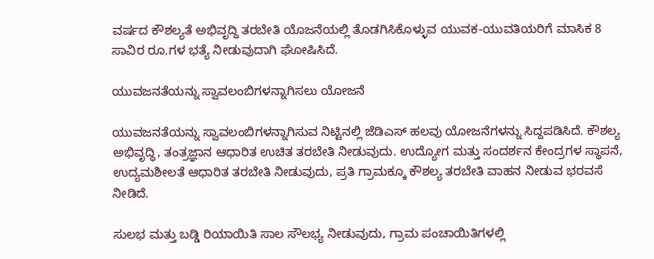ವರ್ಷದ ಕೌಶಲ್ಯತೆ ಅಭಿವೃದ್ದಿ ತರಬೇತಿ ಯೊಜನೆಯಲ್ಲಿ ತೊಡಗಿಸಿಕೊಳ್ಳುವ ಯುವಕ-ಯುವತಿಯರಿಗೆ ಮಾಸಿಕ 8 ಸಾವಿರ ರೂ.ಗಳ ಭತ್ಯೆ ನೀಡುವುದಾಗಿ ಘೋಷಿಸಿದೆ.

ಯುವಜನತೆಯನ್ನು ಸ್ವಾವಲಂಬಿಗಳನ್ನಾಗಿಸಲು ಯೋಜನೆ

ಯುವಜನತೆಯನ್ನು ಸ್ವಾವಲಂಬಿಗಳನ್ನಾಗಿಸುವ ನಿಟ್ಟಿನಲ್ಲಿ ಜೆಡಿಎಸ್ ಹಲವು ಯೋಜನೆಗಳನ್ನು ಸಿದ್ದಪಡಿಸಿದೆ. ಕೌಶಲ್ಯ ಅಭಿವೃದ್ಧಿ, ತಂತ್ರಜ್ಞಾನ ಆಧಾರಿತ ಉಚಿತ ತರಬೇತಿ ನೀಡುವುದು. ಉದ್ಯೋಗ ಮತ್ತು ಸಂದರ್ಶನ ಕೇಂದ್ರಗಳ ಸ್ಥಾಪನೆ, ಉದ್ಯಮಶೀಲತೆ ಆಧಾರಿತ ತರಬೇತಿ ನೀಡುವುದು, ಪ್ರತಿ ಗ್ರಾಮಕ್ಕೂ ಕೌಶಲ್ಯ ತರಬೇತಿ ವಾಹನ ನೀಡುವ ಭರವಸೆ ನೀಡಿದೆ.

ಸುಲಭ ಮತ್ತು ಬಡ್ಡಿ ರಿಯಾಯಿತಿ ಸಾಲ ಸೌಲಭ್ಯ ನೀಡುವುದು, ಗ್ರಾಮ ಪಂಚಾಯಿತಿಗಳಲ್ಲಿ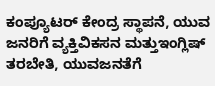ಕಂಪ್ಯೂಟರ್ ‍ಕೇಂದ್ರ ಸ್ಥಾಪನೆ, ಯುವ ಜನರಿಗೆ ವ್ಯಕ್ತಿವಿಕಸನ ಮತ್ತುಇಂಗ್ಲಿಷ್ ತರಬೇತಿ, ಯುವಜನತೆಗೆ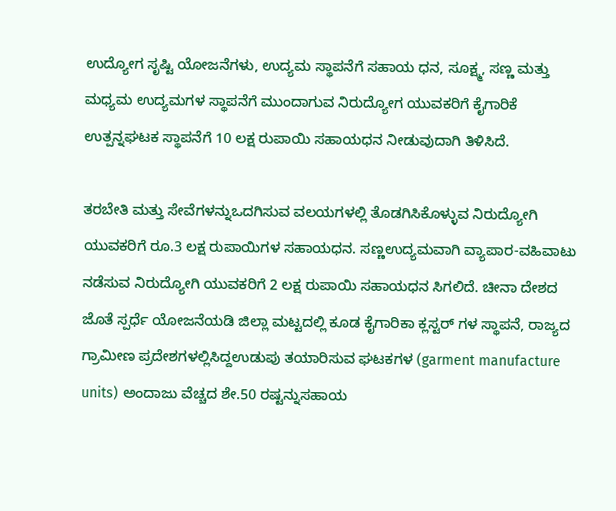ಉದ್ಯೋಗ ಸೃಷ್ಟಿ ಯೋಜನೆಗಳು, ಉದ್ಯಮ ಸ್ಥಾಪನೆಗೆ ಸಹಾಯ ಧನ, ಸೂಕ್ಷ್ಮ, ಸಣ್ಣ ಮತ್ತು ಮಧ್ಯಮ ಉದ್ಯಮಗಳ ಸ್ಥಾಪನೆಗೆ ಮುಂದಾಗುವ ನಿರುದ್ಯೋಗ ಯುವಕರಿಗೆ ಕೈಗಾರಿಕೆ ಉತ್ಪನ್ನಘಟಕ ಸ್ಥಾಪನೆಗೆ 10 ಲಕ್ಷ ರುಪಾಯಿ ಸಹಾಯಧನ ನೀಡುವುದಾಗಿ ತಿಳಿಸಿದೆ.

ತರಬೇತಿ ಮತ್ತು ಸೇವೆಗಳನ್ನುಒದಗಿಸುವ ವಲಯಗಳಲ್ಲಿ ತೊಡಗಿಸಿಕೊಳ್ಳುವ ನಿರುದ್ಯೋಗಿ ಯುವಕರಿಗೆ ರೂ.3 ಲಕ್ಷ ರುಪಾಯಿಗಳ ಸಹಾಯಧನ. ಸಣ್ಣಉದ್ಯಮವಾಗಿ ವ್ಯಾಪಾರ-ವಹಿವಾಟು ನಡೆಸುವ ನಿರುದ್ಯೋಗಿ ಯುವಕರಿಗೆ 2 ಲಕ್ಷ ರುಪಾಯಿ ಸಹಾಯಧನ ಸಿಗಲಿದೆ. ಚೀನಾ ದೇಶದ ಜೊತೆ ಸ್ಪರ್ಧೆ ಯೋಜನೆಯಡಿ ಜಿಲ್ಲಾ ಮಟ್ಟದಲ್ಲಿ ಕೂಡ ಕೈಗಾರಿಕಾ ಕ್ಲಸ್ಟರ್ ಗಳ ಸ್ಥಾಪನೆ, ರಾಜ್ಯದ ಗ್ರಾಮೀಣ ಪ್ರದೇಶಗಳಲ್ಲಿಸಿದ್ದಉಡುಪು ತಯಾರಿಸುವ ಘಟಕಗಳ (garment manufacture units) ಅಂದಾಜು ವೆಚ್ಚದ ಶೇ.50 ರಷ್ಟನ್ನುಸಹಾಯ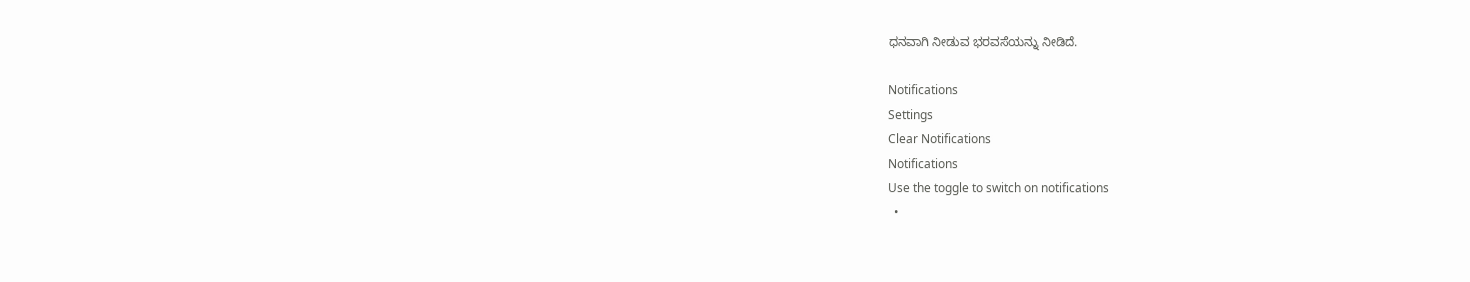ಧನವಾಗಿ ನೀಡುವ ಭರವಸೆಯನ್ನು ನೀಡಿದೆ.

Notifications
Settings
Clear Notifications
Notifications
Use the toggle to switch on notifications
  •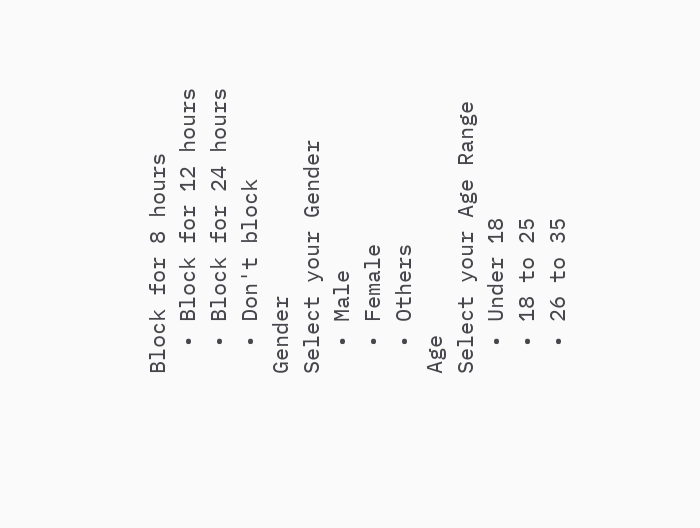Block for 8 hours
  • Block for 12 hours
  • Block for 24 hours
  • Don't block
Gender
Select your Gender
  • Male
  • Female
  • Others
Age
Select your Age Range
  • Under 18
  • 18 to 25
  • 26 to 35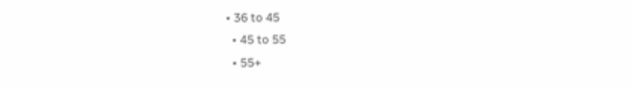• 36 to 45
  • 45 to 55
  • 55+